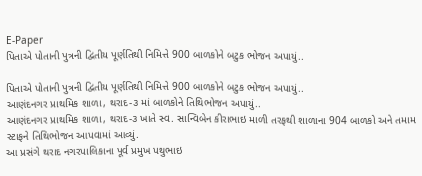E-Paper
પિતાએ પોતાની પુત્રની દ્વિતીય પૂર્ણતિથી નિમિત્તે 900 બાળકોને બટુક ભોજન અપાયું..

પિતાએ પોતાની પુત્રની દ્વિતીય પૂર્ણતિથી નિમિત્તે 900 બાળકોને બટુક ભોજન અપાયું..
આણંદનગર પ્રાથમિક શાળા, થરાદ-૩ માં બાળકોને તિથિભોજન અપાયું..
આણંદનગર પ્રાથમિક શાળા, થરાદ-૩ ખાતે સ્વ. સાન્વિબેન કીરાભાઇ માળી તરફથી શાળાના 904 બાળકો અને તમામ સ્ટાફને તિથિભોજન આપવામાં આવ્યું.
આ પ્રસંગે થરાદ નગરપાલિકાના પૂર્વ પ્રમુખ પથુભાઇ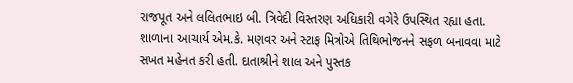રાજપૂત અને લલિતભાઇ બી. ત્રિવેદી વિસ્તરણ અધિકારી વગેરે ઉપસ્થિત રહ્યા હતા.
શાળાના આચાર્ય એમ.કે. મણવર અને સ્ટાફ મિત્રોએ તિથિભોજનને સફળ બનાવવા માટે સખત મહેનત કરી હતી. દાતાશ્રીને શાલ અને પુસ્તક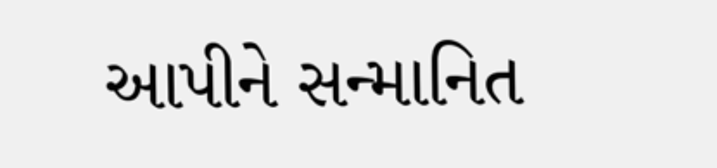આપીને સન્માનિત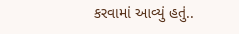કરવામાં આવ્યું હતું..